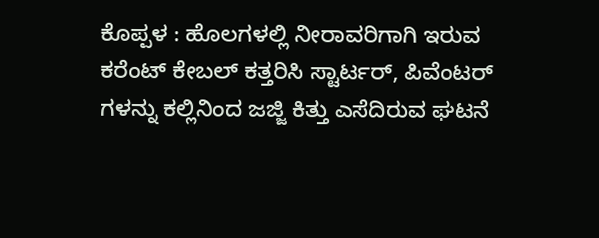ಕೊಪ್ಪಳ : ಹೊಲಗಳಲ್ಲಿ ನೀರಾವರಿಗಾಗಿ ಇರುವ ಕರೆಂಟ್ ಕೇಬಲ್ ಕತ್ತರಿಸಿ ಸ್ಟಾರ್ಟರ್, ಪಿವೆಂಟರ್ ಗಳನ್ನು ಕಲ್ಲಿನಿಂದ ಜಜ್ಜಿ ಕಿತ್ತು ಎಸೆದಿರುವ ಘಟನೆ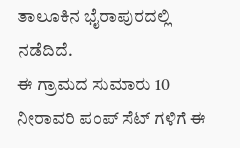ತಾಲೂಕಿನ ಭೈರಾಪುರದಲ್ಲಿ ನಡೆದಿದೆ.
ಈ ಗ್ರಾಮದ ಸುಮಾರು 10 ನೀರಾವರಿ ಪಂಪ್ ಸೆಟ್ ಗಳಿಗೆ ಈ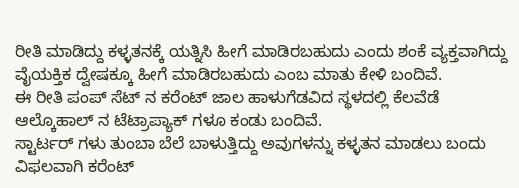ರೀತಿ ಮಾಡಿದ್ದು ಕಳ್ಳತನಕ್ಕೆ ಯತ್ನಿಸಿ ಹೀಗೆ ಮಾಡಿರಬಹುದು ಎಂದು ಶಂಕೆ ವ್ಯಕ್ತವಾಗಿದ್ದು ವೈಯಕ್ತಿಕ ದ್ವೇಷಕ್ಕೂ ಹೀಗೆ ಮಾಡಿರಬಹುದು ಎಂಬ ಮಾತು ಕೇಳಿ ಬಂದಿವೆ.
ಈ ರೀತಿ ಪಂಪ್ ಸೆಟ್ ನ ಕರೆಂಟ್ ಜಾಲ ಹಾಳುಗೆಡವಿದ ಸ್ಥಳದಲ್ಲಿ ಕೆಲವೆಡೆ ಆಲ್ಕೊಹಾಲ್ ನ ಟೆಟ್ರಾಪ್ಯಾಕ್ ಗಳೂ ಕಂಡು ಬಂದಿವೆ.
ಸ್ಟಾರ್ಟರ್ ಗಳು ತುಂಬಾ ಬೆಲೆ ಬಾಳುತ್ತಿದ್ದು ಅವುಗಳನ್ನು ಕಳ್ಳತನ ಮಾಡಲು ಬಂದು ವಿಫಲವಾಗಿ ಕರೆಂಟ್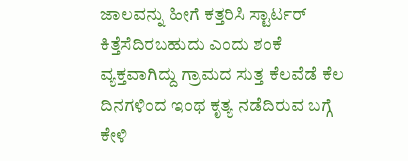ಜಾಲವನ್ನು ಹೀಗೆ ಕತ್ತರಿಸಿ ಸ್ಟಾರ್ಟರ್ ಕಿತ್ತೆಸೆದಿರಬಹುದು ಎಂದು ಶಂಕೆ ವ್ಯಕ್ತವಾಗಿದ್ದು ಗ್ರಾಮದ ಸುತ್ತ ಕೆಲವೆಡೆ ಕೆಲ ದಿನಗಳಿಂದ ಇಂಥ ಕೃತ್ಯ ನಡೆದಿರುವ ಬಗ್ಗೆ ಕೇಳಿ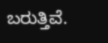ಬರುತ್ತಿವೆ.